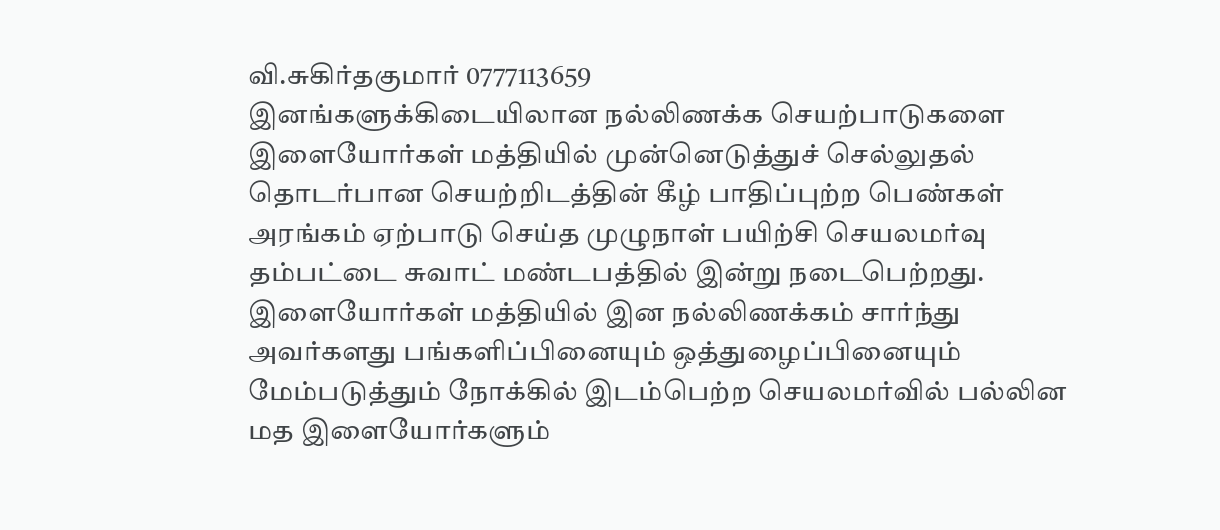வி.சுகிர்தகுமார் 0777113659
இனங்களுக்கிடையிலான நல்லிணக்க செயற்பாடுகளை இளையோர்கள் மத்தியில் முன்னெடுத்துச் செல்லுதல் தொடர்பான செயற்றிடத்தின் கீழ் பாதிப்புற்ற பெண்கள் அரங்கம் ஏற்பாடு செய்த முழுநாள் பயிற்சி செயலமர்வு தம்பட்டை சுவாட் மண்டபத்தில் இன்று நடைபெற்றது.
இளையோர்கள் மத்தியில் இன நல்லிணக்கம் சார்ந்து அவர்களது பங்களிப்பினையும் ஒத்துழைப்பினையும் மேம்படுத்தும் நோக்கில் இடம்பெற்ற செயலமர்வில் பல்லின மத இளையோர்களும்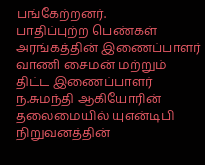பங்கேற்றனர்.
பாதிப்புற்ற பெண்கள் அரங்கத்தின் இணைப்பாளர் வாணி சைமன் மற்றும் திட்ட இணைப்பாளர் ந.சுமந்தி ஆகியோரின் தலைமையில் யுஎன்டிபி நிறுவனத்தின்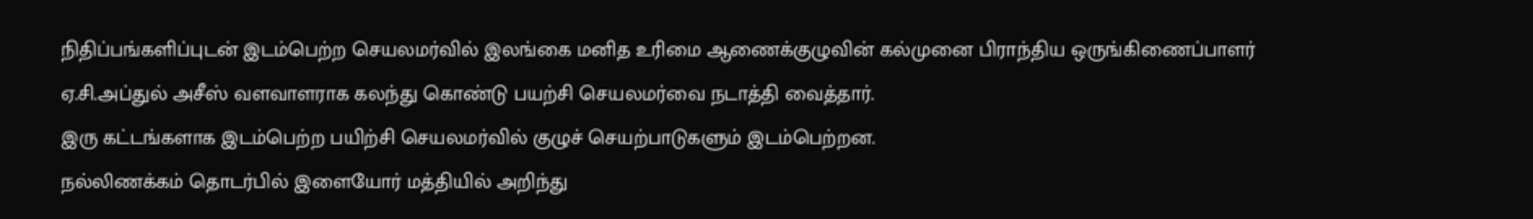நிதிப்பங்களிப்புடன் இடம்பெற்ற செயலமர்வில் இலங்கை மனித உரிமை ஆணைக்குழுவின் கல்முனை பிராந்திய ஒருங்கிணைப்பாளர் ஏ.சி.அப்துல் அசீஸ் வளவாளராக கலந்து கொண்டு பயற்சி செயலமர்வை நடாத்தி வைத்தார்.
இரு கட்டங்களாக இடம்பெற்ற பயிற்சி செயலமர்வில் குழுச் செயற்பாடுகளும் இடம்பெற்றன.
நல்லிணக்கம் தொடர்பில் இளையோர் மத்தியில் அறிந்து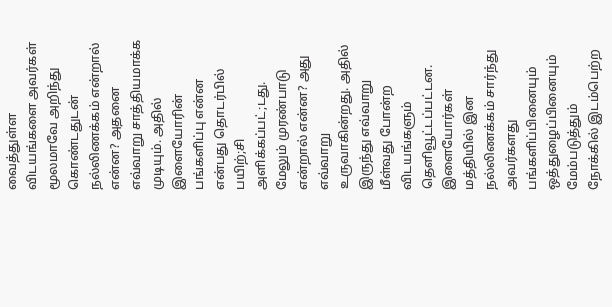வைத்துள்ள விடயங்களை அவர்கள் மூலமாவே அறிந்து கொண்டதுடன் நல்லிணக்கம் என்றால் என்ன? அதனை எவ்வாறு சாத்தியமாக்க முடியும். அதில் இளையோரின் பங்களிப்பு என்ன என்பது தொடர்பில் பயிற்;சி அளிக்கப்பட்;டது.
மேலும் முரண்பாடு என்றால் என்ன? அது எவ்வாறு உருவாகின்றது. அதில் இருந்து எவ்வாறு மீள்வது போன்ற விடயங்களும் தெளிவூட்டப்பட்டன.
இளையோர்கள் மத்தியில் இன நல்லிணக்கம் சார்ந்து அவர்களது பங்களிப்பினையும் ஒத்துழைப்பினையும் மேம்படுத்தும் நோக்கில் இடம்பெற்ற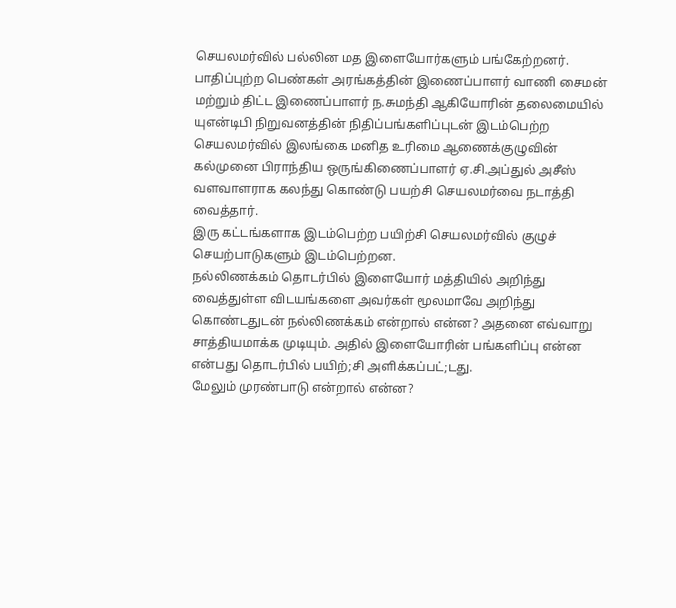செயலமர்வில் பல்லின மத இளையோர்களும் பங்கேற்றனர்.
பாதிப்புற்ற பெண்கள் அரங்கத்தின் இணைப்பாளர் வாணி சைமன் மற்றும் திட்ட இணைப்பாளர் ந.சுமந்தி ஆகியோரின் தலைமையில் யுஎன்டிபி நிறுவனத்தின் நிதிப்பங்களிப்புடன் இடம்பெற்ற செயலமர்வில் இலங்கை மனித உரிமை ஆணைக்குழுவின் கல்முனை பிராந்திய ஒருங்கிணைப்பாளர் ஏ.சி.அப்துல் அசீஸ் வளவாளராக கலந்து கொண்டு பயற்சி செயலமர்வை நடாத்தி வைத்தார்.
இரு கட்டங்களாக இடம்பெற்ற பயிற்சி செயலமர்வில் குழுச் செயற்பாடுகளும் இடம்பெற்றன.
நல்லிணக்கம் தொடர்பில் இளையோர் மத்தியில் அறிந்து வைத்துள்ள விடயங்களை அவர்கள் மூலமாவே அறிந்து கொண்டதுடன் நல்லிணக்கம் என்றால் என்ன? அதனை எவ்வாறு சாத்தியமாக்க முடியும். அதில் இளையோரின் பங்களிப்பு என்ன என்பது தொடர்பில் பயிற்;சி அளிக்கப்பட்;டது.
மேலும் முரண்பாடு என்றால் என்ன?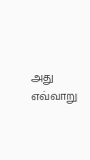அது எவ்வாறு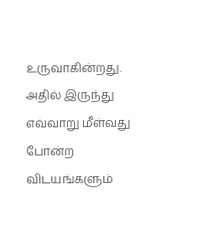உருவாகின்றது. அதில் இருந்து எவ்வாறு மீள்வது போன்ற விடயங்களும்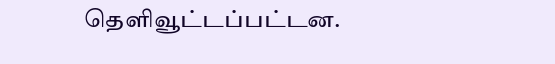தெளிவூட்டப்பட்டன.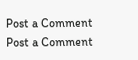Post a Comment
Post a Comment